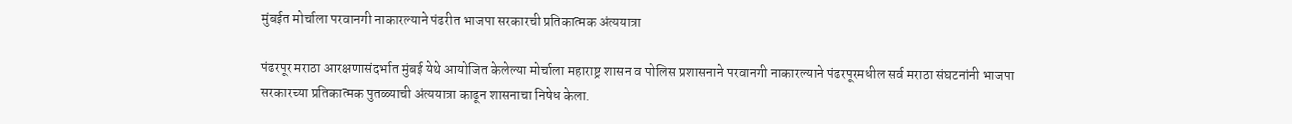मुंबईत मोर्चाला परवानगी नाकारल्याने पंढरीत भाजपा सरकारची प्रतिकात्मक अंत्ययात्रा

पंढरपूर मराठा आरक्षणासंदर्भात मुंबई येथे आयोजित केलेल्या मोर्चाला महाराष्ट्र शासन व पोलिस प्रशासनाने परवानगी नाकारल्याने पंढरपूरमधील सर्व मराठा संघटनांनी भाजपा सरकारच्या प्रतिकात्मक पुतळ्याची अंत्ययात्रा काढून शासनाचा निषेध केला.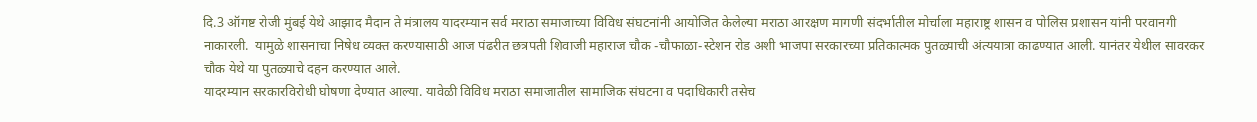दि.3 ऑगष्ट रोजी मुंबई येथे आझाद मैदान ते मंत्रालय यादरम्यान सर्व मराठा समाजाच्या विविध संघटनांनी आयोजित केलेल्या मराठा आरक्षण मागणी संदर्भातील मोर्चाला महाराष्ट्र शासन व पोलिस प्रशासन यांनी परवानगी नाकारली.  यामुळे शासनाचा निषेध व्यक्त करण्यासाठी आज पंढरीत छत्रपती शिवाजी महाराज चौक -चौफाळा-स्टेशन रोड अशी भाजपा सरकारच्या प्रतिकात्मक पुतळ्याची अंत्ययात्रा काढण्यात आली. यानंतर येथील सावरकर चौक येथे या पुतळ्याचे दहन करण्यात आले.
यादरम्यान सरकारविरोधी घोषणा देण्यात आल्या. यावेळी विविध मराठा समाजातील सामाजिक संघटना व पदाधिकारी तसेच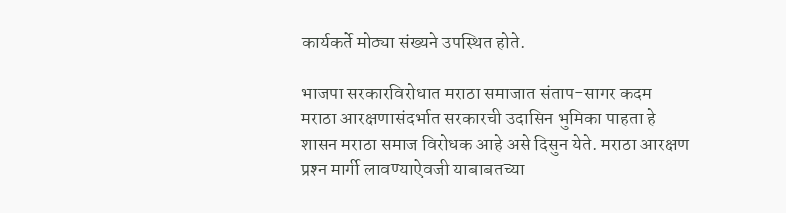कार्यकर्ते मोठ्या संख्यने उपस्थित होते.

भाजपा सरकारविरोधात मराठा समाजात संताप-सागर कदम
मराठा आरक्षणासंदर्भात सरकारची उदासिन भुमिका पाहता हे शासन मराठा समाज विरोधक आहे असे दिसुन येते. मराठा आरक्षण प्रश्‍न मार्गी लावण्याऐवजी याबाबतच्या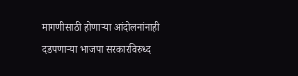मागणीसाठी होणार्‍या आंदोलनांनाही दडपणार्‍या भाजपा सरकारविरुध्द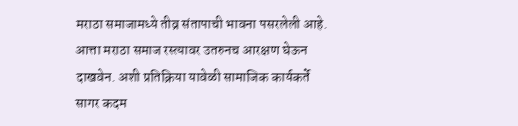मराठा समाजामध्ये तीव्र संतापाची भावना पसरलेली आहे. आत्ता मराठा समाज रस्त्यावर उतरुनच आरक्षण घेऊन दाखवेन. अशी प्रतिक्रिया यावेळी सामाजिक कार्यकर्ते सागर कदम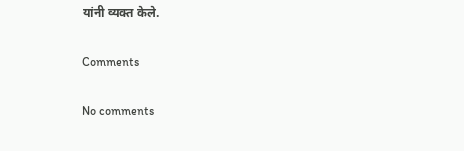यांनी व्यक्त केले.

Comments

No comments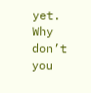yet. Why don’t you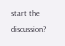start the discussion?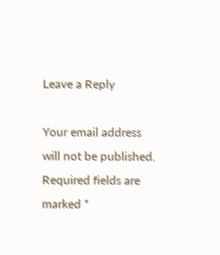Leave a Reply

Your email address will not be published. Required fields are marked *